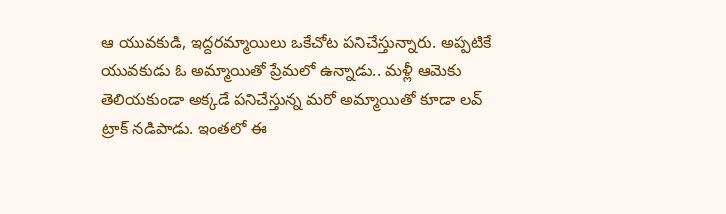ఆ యువకుడి, ఇద్దరమ్మాయిలు ఒకేచోట పనిచేస్తున్నారు. అప్పటికే యువకుడు ఓ అమ్మాయితో ప్రేమలో ఉన్నాడు.. మళ్లీ ఆమెకు తెలియకుండా అక్కడే పనిచేస్తున్న మరో అమ్మాయితో కూడా లవ్ ట్రాక్ నడిపాడు. ఇంతలో ఈ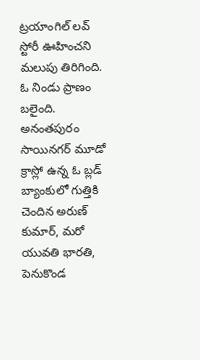ట్రయాంగిల్ లవ్ స్టోరీ ఊహించని మలుపు తిరిగింది. ఓ నిండు ప్రాణం బలైంది. అనంతపురం సాయినగర్ మూడో క్రాస్లో ఉన్న ఓ బ్లడ్ బ్యాంకులో గుత్తికి చెందిన అరుణ్ కుమార్, మరో యువతి భారతి, పెనుకొండ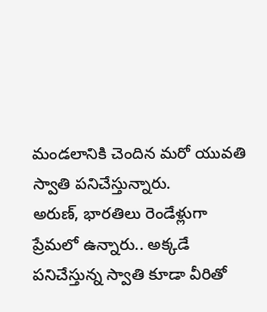మండలానికి చెందిన మరో యువతి స్వాతి పనిచేస్తున్నారు.
అరుణ్, భారతిలు రెండేళ్లుగా ప్రేమలో ఉన్నారు.. అక్కడే పనిచేస్తున్న స్వాతి కూడా వీరితో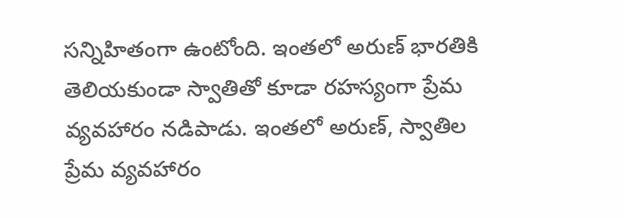సన్నిహితంగా ఉంటోంది. ఇంతలో అరుణ్ భారతికి తెలియకుండా స్వాతితో కూడా రహస్యంగా ప్రేమ వ్యవహారం నడిపాడు. ఇంతలో అరుణ్, స్వాతిల ప్రేమ వ్యవహారం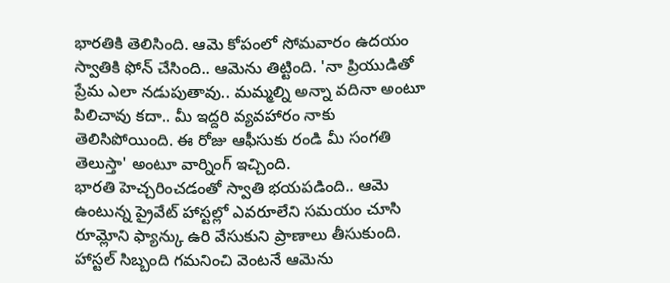భారతికి తెలిసింది. ఆమె కోపంలో సోమవారం ఉదయం స్వాతికి ఫోన్ చేసింది.. ఆమెను తిట్టింది. 'నా ప్రియుడితో ప్రేమ ఎలా నడుపుతావు.. మమ్మల్ని అన్నా వదినా అంటూ పిలిచావు కదా.. మీ ఇద్దరి వ్యవహారం నాకు తెలిసిపోయింది. ఈ రోజు ఆఫీసుకు రండి మీ సంగతి తెలుస్తా' అంటూ వార్నింగ్ ఇచ్చింది.
భారతి హెచ్చరించడంతో స్వాతి భయపడింది.. ఆమె ఉంటున్న ప్రైవేట్ హాస్టల్లో ఎవరూలేని సమయం చూసి రూమ్లోని ఫ్యాన్కు ఉరి వేసుకుని ప్రాణాలు తీసుకుంది. హాస్టల్ సిబ్బంది గమనించి వెంటనే ఆమెను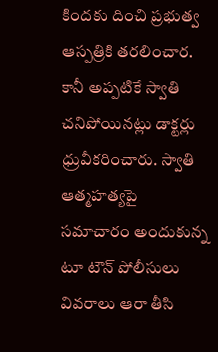కిందకు దించి ప్రభుత్వ ఆస్పత్రికి తరలించార. కానీ అప్పటికే స్వాతి చనిపోయినట్లు డాక్టర్లు ధ్రువీకరించారు. స్వాతి ఆత్మహత్యపై సమాచారం అందుకున్న టూ టౌన్ పోలీసులు వివరాలు ఆరా తీసి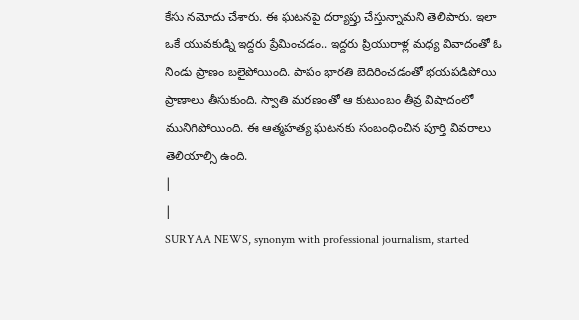కేసు నమోదు చేశారు. ఈ ఘటనపై దర్యాప్తు చేస్తున్నామని తెలిపారు. ఇలా ఒకే యువకుడ్ని ఇద్దరు ప్రేమించడం.. ఇద్దరు ప్రియురాళ్ల మధ్య వివాదంతో ఓ నిండు ప్రాణం బలైపోయింది. పాపం భారతి బెదిరించడంతో భయపడిపోయి ప్రాణాలు తీసుకుంది. స్వాతి మరణంతో ఆ కుటుంబం తీవ్ర విషాదంలో మునిగిపోయింది. ఈ ఆత్మహత్య ఘటనకు సంబంధించిన పూర్తి వివరాలు తెలియాల్సి ఉంది.
|
|
SURYAA NEWS, synonym with professional journalism, started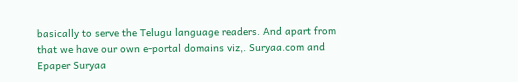basically to serve the Telugu language readers. And apart from that we have our own e-portal domains viz,. Suryaa.com and Epaper Suryaa